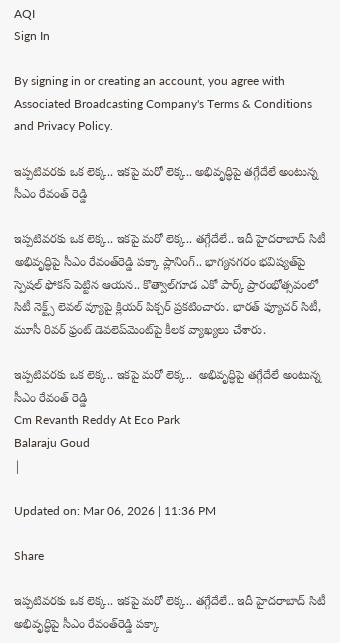AQI
Sign In

By signing in or creating an account, you agree with Associated Broadcasting Company's Terms & Conditions and Privacy Policy.

ఇప్పటివరకు ఒక లెక్క.. ఇకపై మరో లెక్క.. అభివృద్ధిపై తగ్గేదేలే అంటున్న సీఎం రేవంత్ రెడ్డి

ఇప్పటివరకు ఒక లెక్క.. ఇకపై మరో లెక్క.. తగ్గేదేలే.. ఇదీ హైదరాబాద్‌ సిటీ అభివృద్ధిపై సీఎం రేవంత్‌రెడ్డి పక్కా ప్లానింగ్‌.. భాగ్యనగరం భవిష్యత్‌పై స్పెషల్‌ ఫోకస్‌ పెట్టిన ఆయన.. కొత్వాల్‌గూడ ఎకో పార్క్‌ ప్రారంభోత్సవంలో సిటీ నెక్ట్స్‌ లెవల్‌ వ్యూపై క్లియర్‌ పిక్చర్‌ ప్రకటించారు. భారత్‌ ఫ్యూచర్‌ సిటీ, మూసీ రివర్‌ ఫ్రంట్‌ డెవలెప్‌మెంట్‌పై కీలక వ్యాఖ్యలు చేశారు.

ఇప్పటివరకు ఒక లెక్క.. ఇకపై మరో లెక్క..  అభివృద్ధిపై తగ్గేదేలే అంటున్న సీఎం రేవంత్ రెడ్డి
Cm Revanth Reddy At Eco Park
Balaraju Goud
|

Updated on: Mar 06, 2026 | 11:36 PM

Share

ఇప్పటివరకు ఒక లెక్క.. ఇకపై మరో లెక్క.. తగ్గేదేలే.. ఇదీ హైదరాబాద్‌ సిటీ అభివృద్ధిపై సీఎం రేవంత్‌రెడ్డి పక్కా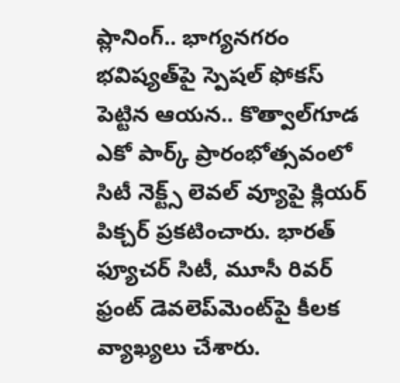ప్లానింగ్‌.. భాగ్యనగరం భవిష్యత్‌పై స్పెషల్‌ ఫోకస్‌ పెట్టిన ఆయన.. కొత్వాల్‌గూడ ఎకో పార్క్‌ ప్రారంభోత్సవంలో సిటీ నెక్ట్స్‌ లెవల్‌ వ్యూపై క్లియర్‌ పిక్చర్‌ ప్రకటించారు. భారత్‌ ఫ్యూచర్‌ సిటీ, మూసీ రివర్‌ ఫ్రంట్‌ డెవలెప్‌మెంట్‌పై కీలక వ్యాఖ్యలు చేశారు.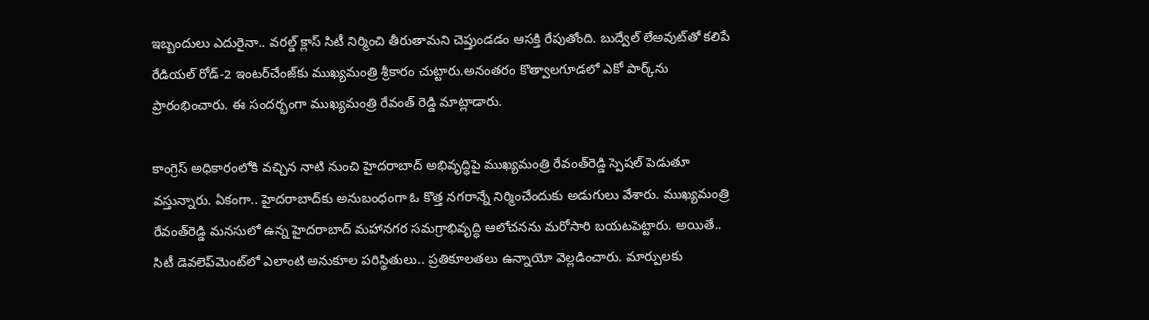ఇబ్బందులు ఎదురైనా.. వరల్డ్‌ క్లాస్‌ సిటీ నిర్మించి తీరుతామని చెప్తుండడం ఆసక్తి రేపుతోంది. బుద్వేల్ లేఅవుట్‌తో కలిపే రేడియల్ రోడ్-2 ఇంటర్‌చేంజ్‌కు ముఖ్యమంత్రి శ్రీకారం చుట్టారు.అనంతరం కొత్వాలగూడలో ఎకో పార్క్‌ను ప్రారంభించారు. ఈ సందర్భంగా ముఖ్యమంత్రి రేవంత్ రెడ్డి మాట్లాడారు.

కాంగ్రెస్‌ అధికారంలోకి వచ్చిన నాటి నుంచి హైదరాబాద్‌ అభివృద్ధిపై ముఖ్యమంత్రి రేవంత్‌రెడ్డి స్పెషల్‌ పెడుతూ వస్తున్నారు. ఏకంగా.. హైదరాబాద్‌కు అనుబంధంగా ఓ కొత్త నగరాన్నే నిర్మించేందుకు అడుగులు వేశారు. ముఖ్యమంత్రి రేవంత్‌రెడ్డి మనసులో ఉన్న హైదరాబాద్ మహానగర సమగ్రాభివృద్ధి ఆలోచనను మరోసారి బయటపెట్టారు. అయితే.. సిటీ డెవలెప్‌మెంట్‌లో ఎలాంటి అనుకూల పరిస్థితులు.. ప్రతికూలతలు ఉన్నాయో వెల్లడించారు. మార్పులకు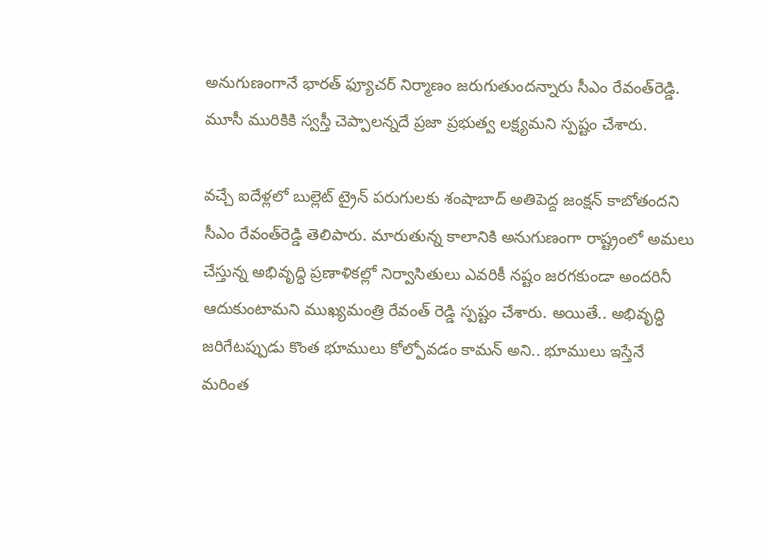అనుగుణంగానే భారత్‌ ఫ్యూచర్‌ నిర్మాణం జరుగుతుందన్నారు సీఎం రేవంత్‌రెడ్డి. మూసీ మురికికి స్వస్తీ చెప్పాలన్నదే ప్రజా ప్రభుత్వ లక్ష్యమని స్పష్టం చేశారు.

వచ్చే ఐదేళ్లలో బుల్లెట్‌ ట్రైన్‌ పరుగులకు శంషాబాద్‌ అతిపెద్ద జంక్షన్‌ కాబోతందని సీఎం రేవంత్‌రెడ్డి తెలిపారు. మారుతున్న కాలానికి అనుగుణంగా రాష్ట్రంలో అమలు చేస్తున్న అభివృద్ధి ప్రణాళికల్లో నిర్వాసితులు ఎవరికీ నష్టం జరగకుండా అందరినీ ఆదుకుంటామని ముఖ్యమంత్రి రేవంత్ రెడ్డి స్పష్టం చేశారు. అయితే.. అభివృద్ధి జరిగేటప్పుడు కొంత భూములు కోల్పోవడం కామన్‌ అని.. భూములు ఇస్తేనే మరింత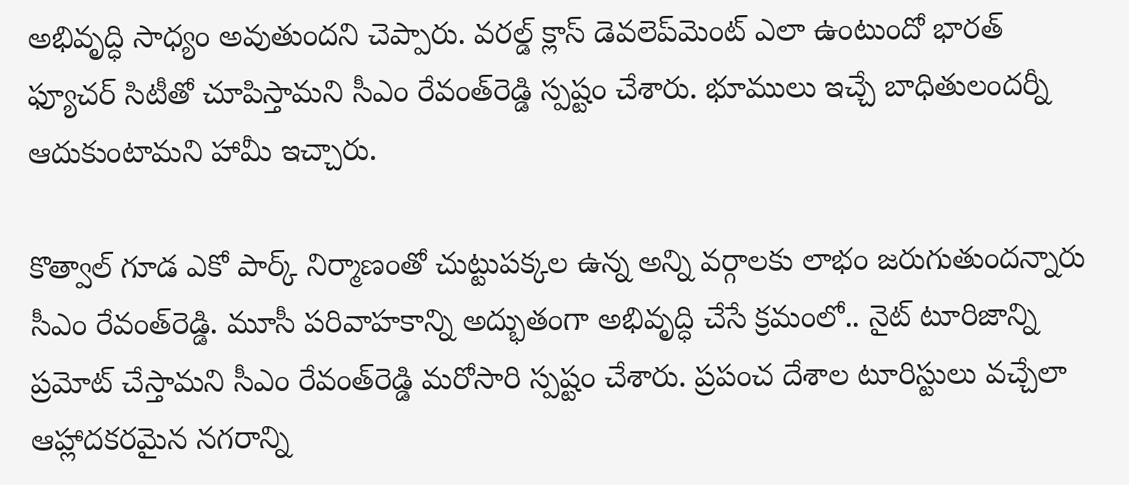అభివృద్ధి సాధ్యం అవుతుందని చెప్పారు. వరల్డ్‌ క్లాస్‌ డెవలెప్‌మెంట్‌ ఎలా ఉంటుందో భారత్‌ ఫ్యూచర్‌ సిటీతో చూపిస్తామని సీఎం రేవంత్‌రెడ్డి స్పష్టం చేశారు. భూములు ఇచ్చే బాధితులందర్నీ ఆదుకుంటామని హామీ ఇచ్చారు.

కొత్వాల్‌ గూడ ఎకో పార్క్‌ నిర్మాణంతో చుట్టుపక్కల ఉన్న అన్ని వర్గాలకు లాభం జరుగుతుందన్నారు సీఎం రేవంత్‌రెడ్డి. మూసీ పరివాహకాన్ని అద్భుతంగా అభివృద్ధి చేసే క్రమంలో.. నైట్‌ టూరిజాన్ని ప్రమోట్‌ చేస్తామని సీఎం రేవంత్‌రెడ్డి మరోసారి స్పష్టం చేశారు. ప్రపంచ దేశాల టూరిస్టులు వచ్చేలా ఆహ్లాదకరమైన నగరాన్ని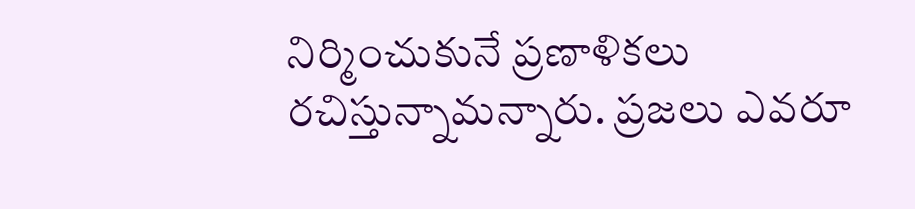నిర్మించుకునే ప్రణాళికలు రచిస్తున్నామన్నారు. ప్రజలు ఎవరూ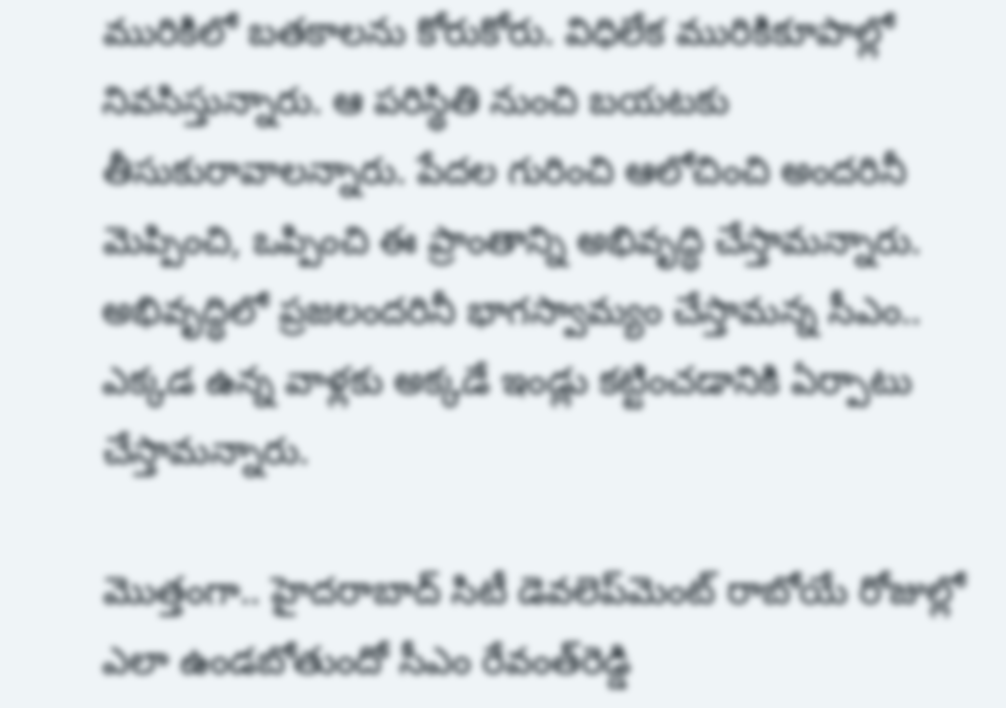మురికిలో బతకాలను కోరుకోరు. విధిలేక మురికికూపాల్లో నివసిస్తున్నారు. ఆ పరిస్థితి నుంచి బయటకు తీసుకురావాలన్నారు. పేదల గురించి ఆలోచించి అందరినీ మెప్పించి, ఒప్పించి ఈ ప్రాంతాన్ని అభివృద్ధి చేస్తామన్నారు. అభివృద్ధిలో ప్రజలందరినీ భాగస్వామ్యం చేస్తామన్న సీఎం.. ఎక్కడ ఉన్న వాళ్లకు అక్కడే ఇండ్లు కట్టించడానికి ఏర్పాటు చేస్తామన్నారు.

మొత్తంగా.. హైదరాబాద్‌ సిటీ డెవలెప్‌మెంట్‌ రాబోయే రోజుల్లో ఎలా ఉండబోతుందో సీఎం రేవంత్‌రెడ్డి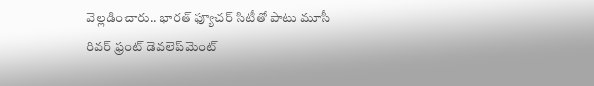వెల్లడించారు.. భారత్‌ ఫ్యూచర్‌ సిటీతో పాటు మూసీ రివర్‌ ఫ్రంట్‌ డెవలెప్‌మెంట్‌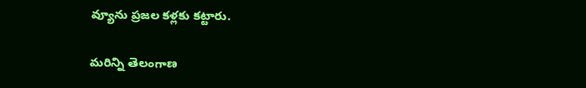వ్యూను ప్రజల కళ్లకు కట్టారు.

మరిన్ని తెలంగాణ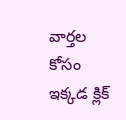వార్తల కోసం ఇక్కడ క్లిక్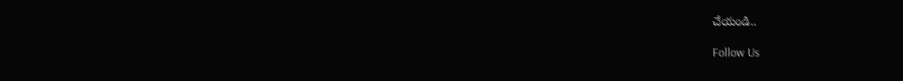చేయండి..

Follow Us